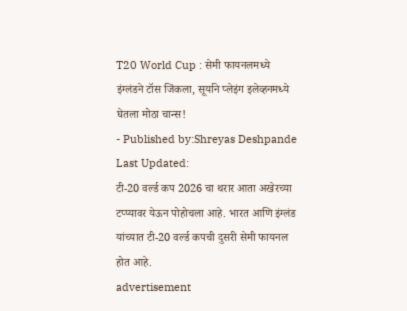T20 World Cup : सेमी फायनलमध्ये इंग्लंडने टॉस जिंकला, सूर्याने प्लेइंग इलेव्हनमध्ये घेतला मोठा चान्स!
- Published by:Shreyas Deshpande
Last Updated:
टी-20 वर्ल्ड कप 2026 चा थरार आता अखेरच्या टप्प्यावर येऊन पोहोचला आहे. भारत आणि इंग्लंड यांच्यात टी-20 वर्ल्ड कपची दुसरी सेमी फायनल होत आहे.
advertisement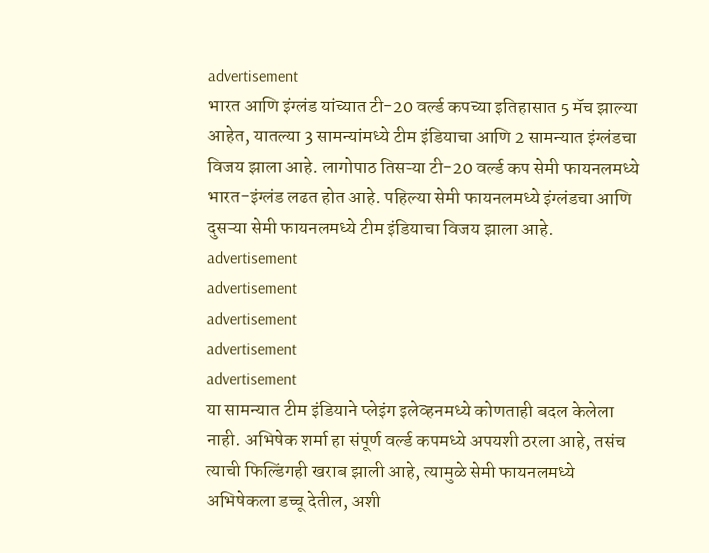advertisement
भारत आणि इंग्लंड यांच्यात टी-20 वर्ल्ड कपच्या इतिहासात 5 मॅच झाल्या आहेत, यातल्या 3 सामन्यांमध्ये टीम इंडियाचा आणि 2 सामन्यात इंग्लंडचा विजय झाला आहे. लागोपाठ तिसऱ्या टी-20 वर्ल्ड कप सेमी फायनलमध्ये भारत-इंग्लंड लढत होत आहे. पहिल्या सेमी फायनलमध्ये इंग्लंडचा आणि दुसऱ्या सेमी फायनलमध्ये टीम इंडियाचा विजय झाला आहे.
advertisement
advertisement
advertisement
advertisement
advertisement
या सामन्यात टीम इंडियाने प्लेइंग इलेव्हनमध्ये कोणताही बदल केलेला नाही. अभिषेक शर्मा हा संपूर्ण वर्ल्ड कपमध्ये अपयशी ठरला आहे, तसंच त्याची फिल्डिंगही खराब झाली आहे, त्यामुळे सेमी फायनलमध्ये अभिषेकला डच्चू देतील, अशी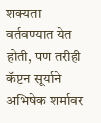शक्यता वर्तवण्यात येत होती, पण तरीही कॅप्टन सूर्याने अभिषेक शर्मावर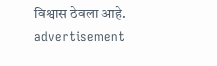विश्वास ठेवला आहे.
advertisement